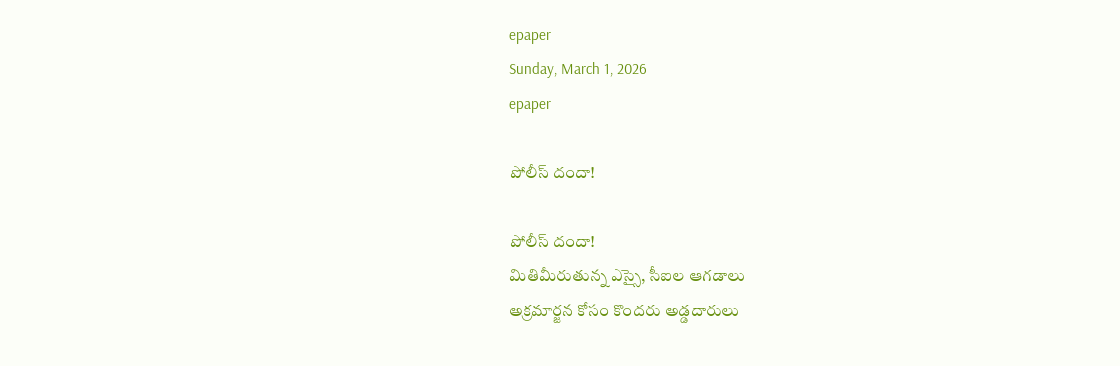epaper
Sunday, March 1, 2026
epaper

పోలీస్ దందా!

పోలీస్ దందా!
మితిమీరుతున్న ఎస్సై, సీఐల ఆగ‌డాలు
అక్ర‌మార్జ‌న కోసం కొంద‌రు అడ్డ‌దారులు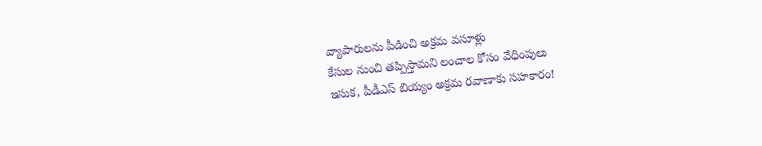వ్యాపారుల‌ను పీడించి అక్ర‌మ వ‌సూళ్లు
కేసుల నుంచి త‌ప్పిస్తామ‌ని లంచాల కోసం వేధింపులు
ఇసుక‌, పీడీఎస్ బియ్యం అక్ర‌మ ర‌వాణాకు స‌హ‌కారం!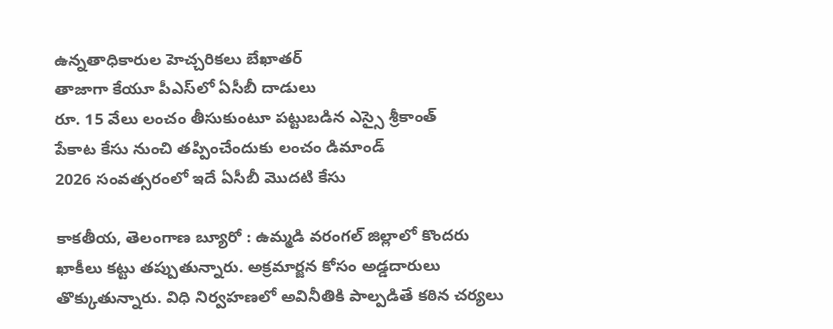ఉన్న‌తాధికారుల హెచ్చ‌రిక‌లు బేఖాత‌ర్‌
తాజాగా కేయూ పీఎస్‌లో ఏసీబీ దాడులు
రూ. 15 వేలు లంచం తీసుకుంటూ ప‌ట్టుబ‌డిన ఎస్సై శ్రీకాంత్‌
పేకాట కేసు నుంచి త‌ప్పించేందుకు లంచం డిమాండ్‌
2026 సంవ‌త్స‌రంలో ఇదే ఏసీబీ మొదటి కేసు

కాకతీయ‌, తెలంగాణ బ్యూరో : ఉమ్మడి వరంగల్ జిల్లాలో కొందరు ఖాకీలు కట్టు తప్పుతున్నారు. అక్రమార్జన కోసం అడ్డదారులు తొక్కుతున్నారు. విధి నిర్వహణలో అవినీతికి పాల్పడితే కఠిన చర్యలు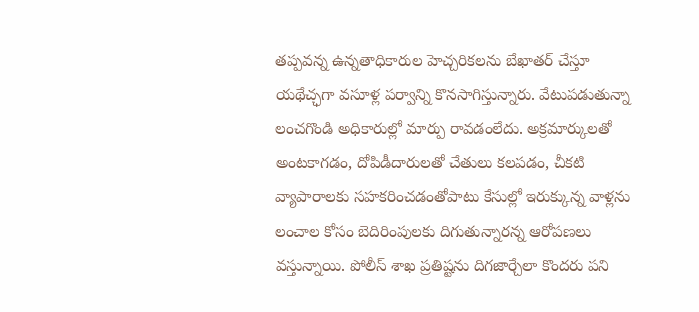తప్పవన్న ఉన్నతాధికారుల హెచ్చరికలను బేఖాత‌ర్ చేస్తూ య‌థేచ్ఛ‌గా వసూళ్ల పర్వాన్ని కొనసాగిస్తున్నారు. వేటుపడుతున్నా లంచ‌గొండి అధికారుల్లో మార్పు రావడంలేదు. అక్రమార్కులతో అంటకాగడం, దోపిడీదారులతో చేతులు కలపడం, చీకటి వ్యాపారాలకు సహకరించడంతోపాటు కేసుల్లో ఇరుక్కున్న వాళ్లను లంచాల కోసం బెదిరింపులకు దిగుతున్నారన్న ఆరోపణలు వ‌స్తున్నాయి. పోలీస్ శాఖ ప్రతిష్టను దిగజార్చేలా కొందరు పని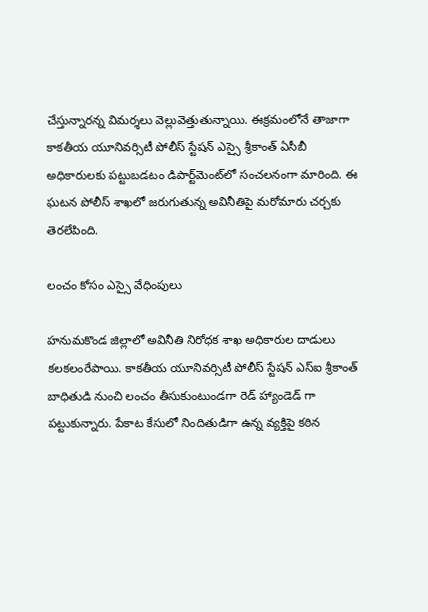చేస్తున్నారన్న విమర్శలు వెల్లువెత్తుతున్నాయి. ఈక్రమంలోనే తాజాగా కాకతీయ యూనివర్సిటీ పోలీస్ స్టేషన్ ఎస్సై శ్రీకాంత్ ఏసీబీ అధికారులకు పట్టుబడటం డిపార్ట్‌మెంట్‌లో సంచలనంగా మారింది. ఈ ఘటన పోలీస్ శాఖలో జరుగుతున్న అవినీతిపై మరోమారు చర్చకు తెరలేపింది.

లంచం కోసం ఎస్సై వేధింపులు

హనుమకొండ జిల్లాలో అవినీతి నిరోధక శాఖ అధికారుల దాడులు క‌ల‌క‌లంరేపాయి. కాకతీయ యూనివర్సిటీ పోలీస్ స్టేషన్ ఎస్ఐ శ్రీకాంత్ బాధితుడి నుంచి లంచం తీసుకుంటుండగా రెడ్ హ్యాండెడ్ గా పట్టుకున్నారు. పేకాట కేసులో నిందితుడిగా ఉన్న వ్యక్తిపై కఠిన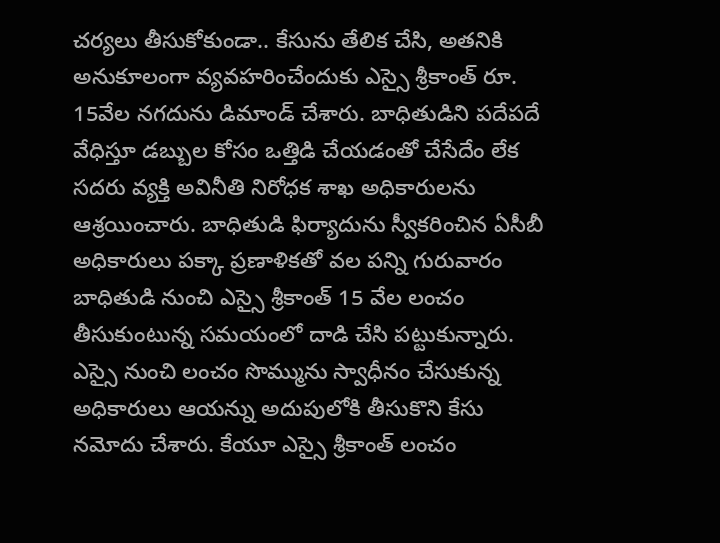చర్యలు తీసుకోకుండా.. కేసును తేలిక చేసి, అతనికి అనుకూలంగా వ్యవహరించేందుకు ఎస్సై శ్రీకాంత్ రూ. 15వేల నగదును డిమాండ్ చేశారు. బాధితుడిని పదేపదే వేధిస్తూ డబ్బుల కోసం ఒత్తిడి చేయడంతో చేసేదేం లేక సదరు వ్యక్తి అవినీతి నిరోధక శాఖ అధికారులను ఆశ్రయించారు. బాధితుడి ఫిర్యాదును స్వీకరించిన ఏసీబీ అధికారులు పక్కా ప్రణాళికతో వల పన్ని గురువారం బాధితుడి నుంచి ఎస్సై శ్రీకాంత్ 15 వేల లంచం తీసుకుంటున్న సమయంలో దాడి చేసి పట్టుకున్నారు. ఎస్సై నుంచి లంచం సొమ్మును స్వాధీనం చేసుకున్న అధికారులు ఆయన్ను అదుపులోకి తీసుకొని కేసు నమోదు చేశారు. కేయూ ఎస్సై శ్రీకాంత్ లంచం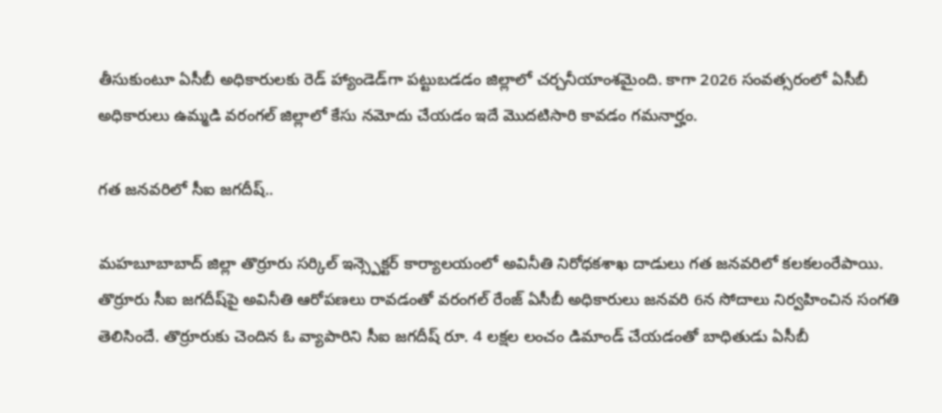తీసుకుంటూ ఏసీబీ అధికారులకు రెడ్ హ్యాండెడ్‌గా పట్టుబడడం జిల్లాలో చ‌ర్చ‌నీయాంశ‌మైంది. కాగా 2026 సంవత్సరంలో ఏసీబీ అధికారులు ఉమ్మడి వరంగల్ జిల్లాలో కేసు నమోదు చేయడం ఇదే మొదటిసారి కావ‌డం గ‌మ‌నార్హం.

గ‌త జ‌న‌వ‌రిలో సీఐ జ‌గ‌దీష్‌..

మహబూబాబాద్ జిల్లా తొర్రూరు సర్కిల్ ఇన్స్పెక్టర్ కార్యాలయంలో అవినీతి నిరోధకశాఖ దాడులు గ‌త జ‌న‌వ‌రిలో కలకలంరేపాయి. తొర్రూరు సీఐ జగదీష్‌పై అవినీతి ఆరోపణలు రావడంతో వరంగల్ రేంజ్ ఏసీబీ అధికారులు జ‌న‌వ‌రి 6న సోదాలు నిర్వహించిన సంగ‌తి తెలిసిందే. తొర్రూరుకు చెందిన ఓ వ్యాపారిని సీఐ జగదీష్ రూ. 4 ల‌క్ష‌ల లంచం డిమాండ్ చేయ‌డంతో బాధితుడు ఏసీబీ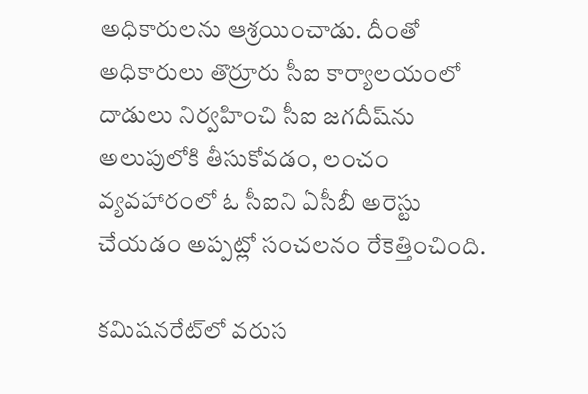అధికారులను ఆశ్రయించాడు. దీంతో అధికారులు తొర్రూరు సీఐ కార్యాలయంలో దాడులు నిర్వహించి సీఐ జగదీష్‌ను అలుపులోకి తీసుకోవ‌డం, లంచం వ్యవహారంలో ఓ సీఐని ఏసీబీ అరెస్టు చేయడం అప్పట్లో సంచలనం రేకెత్తించింది.

క‌మిష‌న‌రేట్‌లో వ‌రుస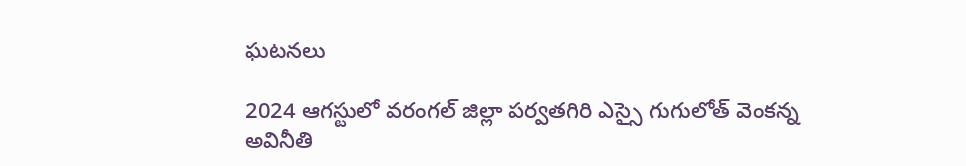ఘ‌ట‌న‌లు

2024 ఆగస్టులో వరంగల్ జిల్లా పర్వతగిరి ఎస్సై గుగులోత్ వెంకన్న అవినీతి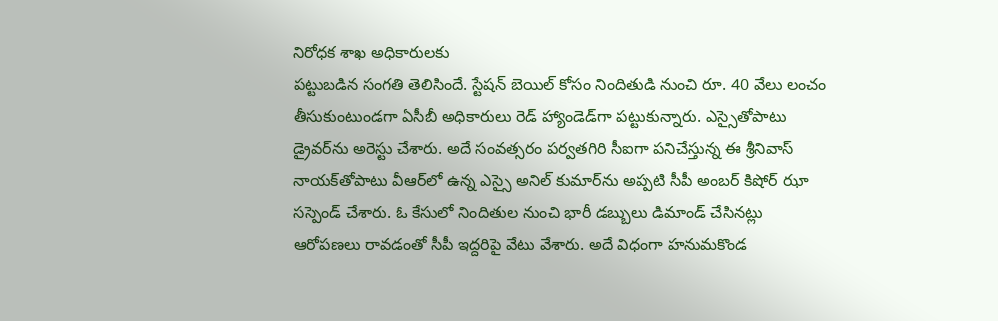నిరోధక శాఖ అధికారులకు
ప‌ట్టుబ‌డిన సంగ‌తి తెలిసిందే. స్టేష‌న్ బెయిల్ కోసం నిందితుడి నుంచి రూ. 40 వేలు లంచం తీసుకుంటుండగా ఏసీబీ అధికారులు రెడ్ హ్యాండెడ్‌గా పట్టుకున్నారు. ఎస్సైతోపాటు డ్రైవర్‌ను అరెస్టు చేశారు. అదే సంవత్సరం పర్వతగిరి సీఐగా పనిచేస్తున్న ఈ శ్రీనివాస్ నాయక్‌తోపాటు వీఆర్‌లో ఉన్న ఎస్సై అనిల్ కుమార్‌ను అప్ప‌టి సీపీ అంబ‌ర్ కిషోర్ ఝా సస్పెండ్ చేశారు. ఓ కేసులో నిందితుల నుంచి భారీ డబ్బులు డిమాండ్ చేసినట్లు ఆరోపణలు రావడంతో సీపీ ఇద్దరిపై వేటు వేశారు. అదే విధంగా హనుమకొండ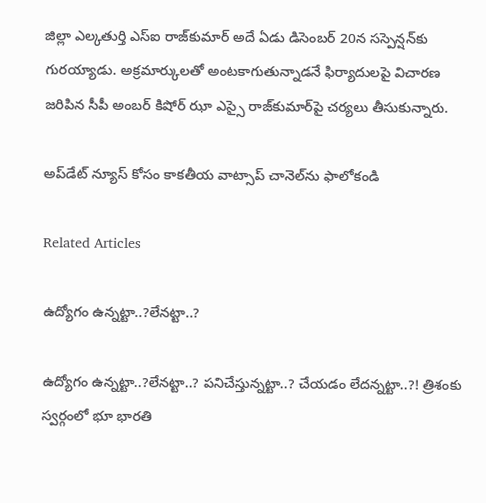జిల్లా ఎల్క‌తుర్తి ఎస్ఐ రాజ్‌కుమార్ అదే ఏడు డిసెంబర్ 20న స‌స్పెన్ష‌న్‌కు గుర‌య్యాడు. అక్రమార్కులతో అంట‌కాగుతున్నాడ‌నే ఫిర్యాదుల‌పై విచార‌ణ జ‌రిపిన సీపీ అంబ‌ర్ కిషోర్ ఝా ఎస్సై రాజ్‌కుమార్‌పై చర్యలు తీసుకున్నారు.

అప్‌డేట్ న్యూస్ కోసం కాక‌తీయ వాట్సాప్ చానెల్‌ను ఫాలోకండి

Related Articles

ఉద్యోగం ఉన్న‌ట్టా..?లేన‌ట్టా..?

ఉద్యోగం ఉన్న‌ట్టా..?లేన‌ట్టా..? ప‌నిచేస్తున్న‌ట్టా..? చేయ‌డం లేద‌న్న‌ట్టా..?! త్రిశంకు స్వ‌ర్గంలో భూ భార‌తి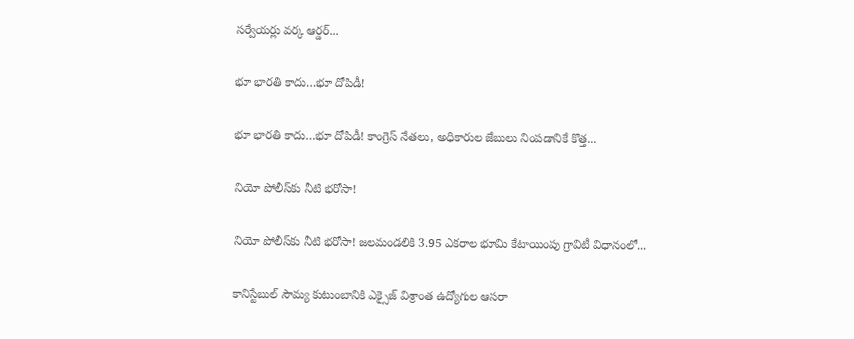స‌ర్వేయ‌ర్లు వ‌ర్క ఆర్డ‌ర్...

భూ భారతి కాదు…భూ దోపిడీ!

భూ భారతి కాదు…భూ దోపిడీ! కాంగ్రెస్ నేతలు, అధికారుల జేబులు నింపడానికే కొత్త...

నియో పోలీస్‌కు నీటి భరోసా!

నియో పోలీస్‌కు నీటి భరోసా! జలమండలికి 3.95 ఎకరాల భూమి కేటాయింపు గ్రావిటీ విధానంలో...

కానిస్టేబుల్ సౌమ్య కుటుంబానికి ఎక్సైజ్ విశ్రాంత ఉద్యోగుల ఆసరా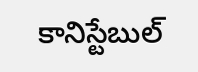కానిస్టేబుల్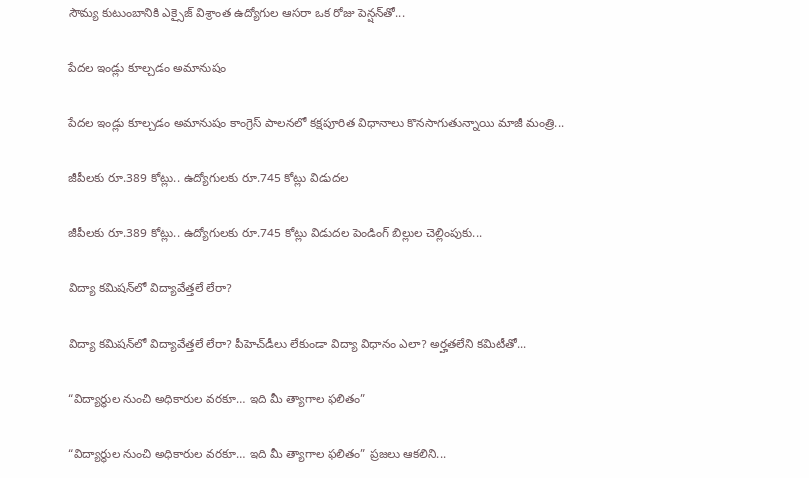సౌమ్య కుటుంబానికి ఎక్సైజ్ విశ్రాంత ఉద్యోగుల ఆసరా ఒక రోజు పెన్షన్‌తో...

పేదల ఇండ్లు కూల్చడం అమానుషం

పేదల ఇండ్లు కూల్చడం అమానుషం కాంగ్రెస్ పాలనలో క‌క్షపూరిత విధానాలు కొనసాగుతున్నాయి మాజీ మంత్రి...

జీపీలకు రూ.389 కోట్లు.. ఉద్యోగులకు రూ.745 కోట్లు విడుదల

జీపీలకు రూ.389 కోట్లు.. ఉద్యోగులకు రూ.745 కోట్లు విడుదల పెండింగ్ బిల్లుల చెల్లింపుకు...

విద్యా కమిషన్‌లో విద్యావేత్తలే లేరా?

విద్యా కమిషన్‌లో విద్యావేత్తలే లేరా? పీహెచ్‌డీలు లేకుండా విద్యా విధానం ఎలా? అర్హతలేని కమిటీతో...

“విద్యార్థుల నుంచి అధికారుల వరకూ… ఇది మీ త్యాగాల ఫలితం”

“విద్యార్థుల నుంచి అధికారుల వరకూ… ఇది మీ త్యాగాల ఫలితం” ప్రజలు ఆకలిని...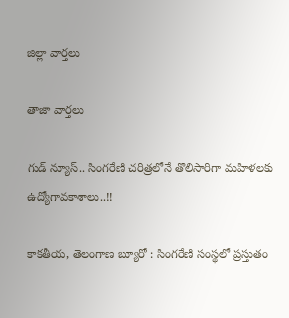జిల్లా వార్త‌లు

తాజా వార్త‌లు

గుడ్ న్యూస్.. సింగరేణి చరిత్రలోనే తొలిసారిగా మ‌హిళ‌ల‌కు ఉద్యోగావ‌కాశాలు..!!

కాక‌తీయ‌, తెలంగాణ బ్యూరో : సింగరేణి సంస్థలో ప్రస్తుతం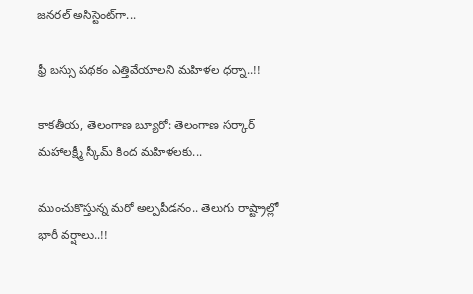జనరల్ అసిస్టెంట్‌గా...

ఫ్రీ బస్సు పథకం ఎత్తివేయాలని మహిళల ధర్నా..!!

కాకతీయ, తెలంగాణ బ్యూరో: తెలంగాణ సర్కార్ మహాలక్ష్మీ స్కీమ్ కింద మహిళలకు...

ముంచుకొస్తున్న మరో అల్పపీడనం.. తెలుగు రాష్ట్రాల్లో భారీ వర్షాలు..!!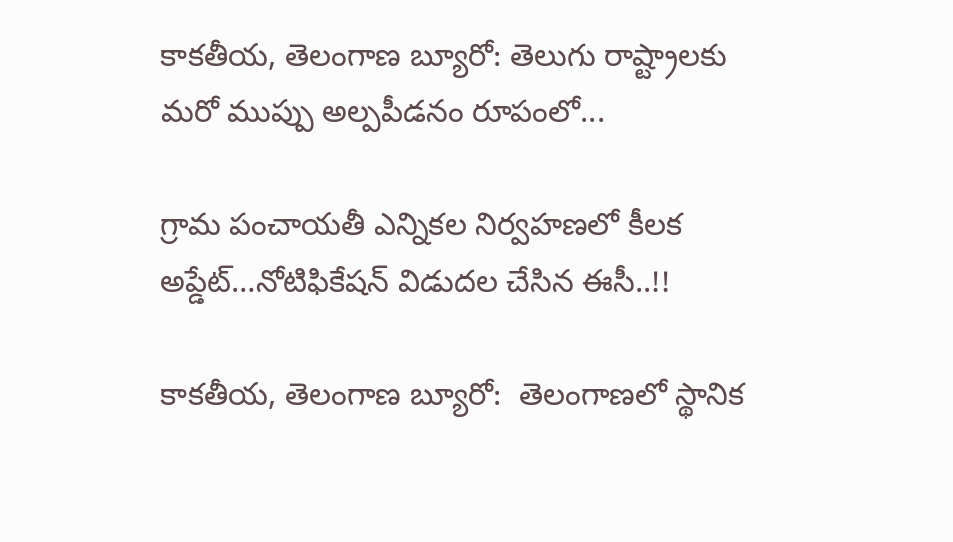కాకతీయ, తెలంగాణ బ్యూరో: తెలుగు రాష్ట్రాలకు మరో ముప్పు అల్పపీడనం రూపంలో...

గ్రామ పంచాయ‌తీ ఎన్నిక‌ల నిర్వ‌హ‌ణ‌లో కీల‌క అప్డేట్‌…నోటిఫికేషన్ విడుదల చేసిన ఈసీ..!!

కాకతీయ, తెలంగాణ బ్యూరో:  తెలంగాణలో స్థానిక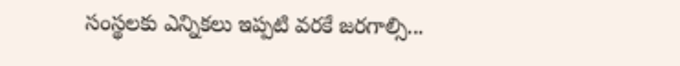సంస్థలకు ఎన్నికలు ఇప్పటి వరకే జరగాల్సి...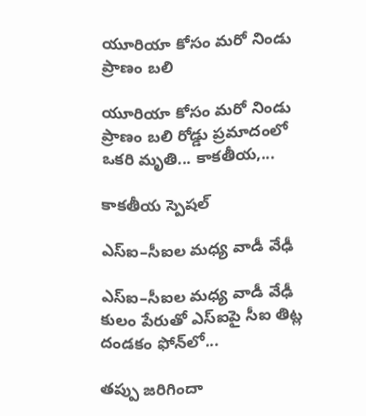యూరియా కోసం మరో నిండు ప్రాణం బలి

యూరియా కోసం మరో నిండు ప్రాణం బలి రోడ్డు ప్రమాదంలో ఒకరి మృతి... కాకతీయ,...

కాక‌తీయ స్పెష‌ల్‌

ఎస్ఐ–సీఐల మ‌ధ్య వాడీ వేఢీ

ఎస్ఐ–సీఐల మ‌ధ్య వాడీ వేఢీ కులం పేరుతో ఎస్ఐపై సీఐ తిట్ల దండ‌కం ఫోన్‌లో...

త‌ప్పు జ‌రిగిందా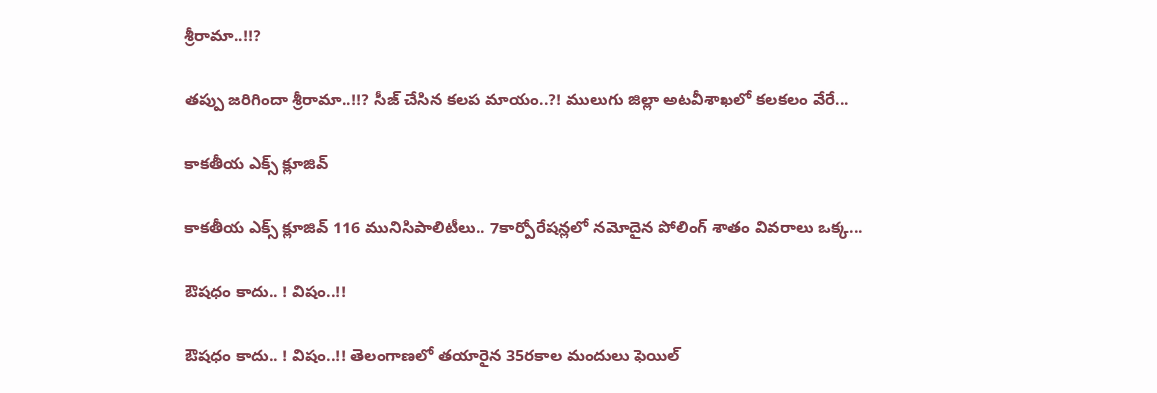శ్రీరామా..!!?

త‌ప్పు జ‌రిగిందా శ్రీరామా..!!? సీజ్ చేసిన క‌ల‌ప‌ మాయం..?! ములుగు జిల్లా అట‌వీశాఖ‌లో క‌ల‌క‌లం వేరే...

కాక‌తీయ ఎక్స్ క్లూజివ్

కాక‌తీయ ఎక్స్ క్లూజివ్ 116 మునిసిపాలిటీలు.. 7కార్పోరేష‌న్ల‌లో న‌మోదైన పోలింగ్ శాతం వివ‌రాలు ఒక్క...

ఔష‌ధం కాదు.. ! విషం..!!

ఔష‌ధం కాదు.. ! విషం..!! తెలంగాణలో తయారైన 35ర‌కాల మందులు ఫెయిల్‌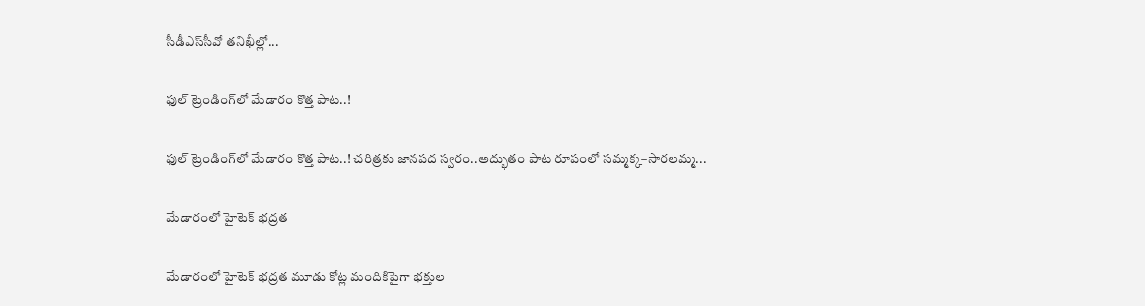సీడీఎస్‌సీవో తనిఖీల్లో...

ఫుల్ ట్రెండింగ్‌లో మేడారం కొత్త పాట..!

ఫుల్ ట్రెండింగ్‌లో మేడారం కొత్త పాట..! చరిత్రకు జానపద స్వరం..అద్భుతం పాట రూపంలో సమ్మక్క–సారలమ్మ...

మేడారంలో హైటెక్ భద్రత

మేడారంలో హైటెక్ భద్రత మూడు కోట్ల మందికిపైగా భక్తుల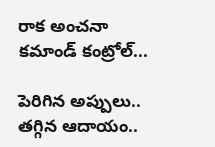రాక అంచనా కమాండ్ కంట్రోల్...

పెరిగిన అప్పులు.. తగ్గిన ఆదాయం..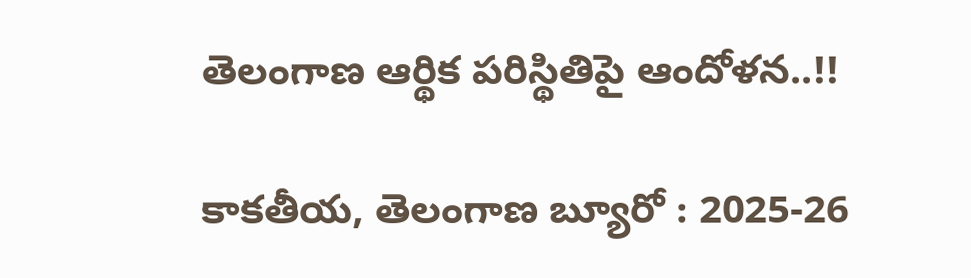తెలంగాణ ఆర్థిక పరిస్థితిపై ఆందోళన..!!

కాకతీయ, తెలంగాణ బ్యూరో : 2025-26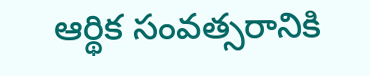ఆర్థిక సంవత్సరానికి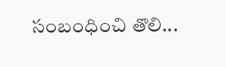సంబంధించి తొలి...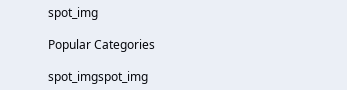spot_img

Popular Categories

spot_imgspot_img